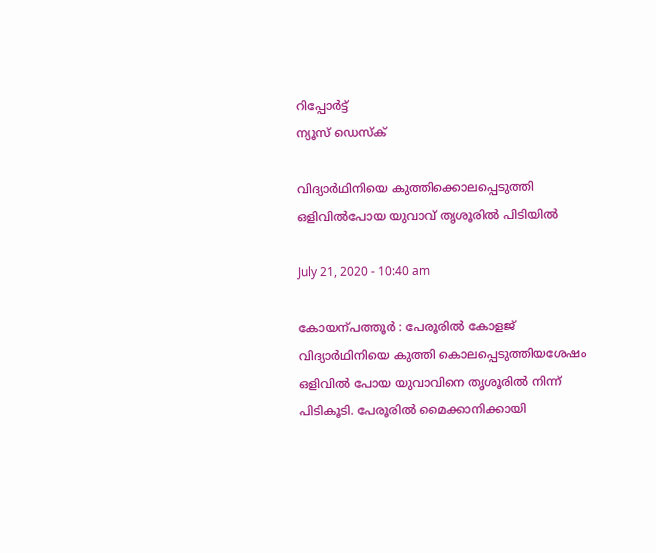റിപ്പോര്‍ട്ട്
ന്യൂസ് ഡെസ്ക്

വിദ്യാര്‍ഥിനിയെ കുത്തിക്കൊലപ്പെടുത്തി ഒളിവില്‍പോയ യുവാവ് തൃശൂരില്‍ പിടിയില്‍

July 21, 2020 - 10:40 am

കോയന്പത്തൂര്‍ : പേരൂരില്‍ കോളജ് വിദ്യാര്‍ഥിനിയെ കുത്തി കൊലപ്പെടുത്തിയശേഷം ഒളിവില്‍ പോയ യുവാവിനെ തൃശൂരില്‍ നിന്ന് പിടികൂടി. പേരൂരില്‍ മൈക്കാനിക്കായി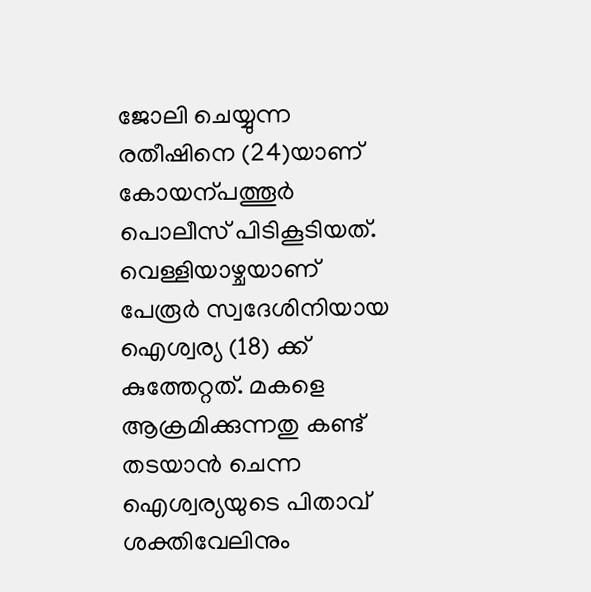ജോലി ചെയ്യുന്ന രതീഷിനെ (24)യാണ് കോയന്പത്തൂര്‍ പൊലീസ് പിടികൂടിയത്. വെള്ളിയാഴ്ചയാണ് പേരൂര്‍ സ്വദേശിനിയായ ഐശ്വര്യ (18) ക്ക് കുത്തേറ്റത്. മകളെ ആക്രമിക്കുന്നതു കണ്ട് തടയാന്‍ ചെന്ന ഐശ്വര്യയുടെ പിതാവ് ശക്തിവേലിനും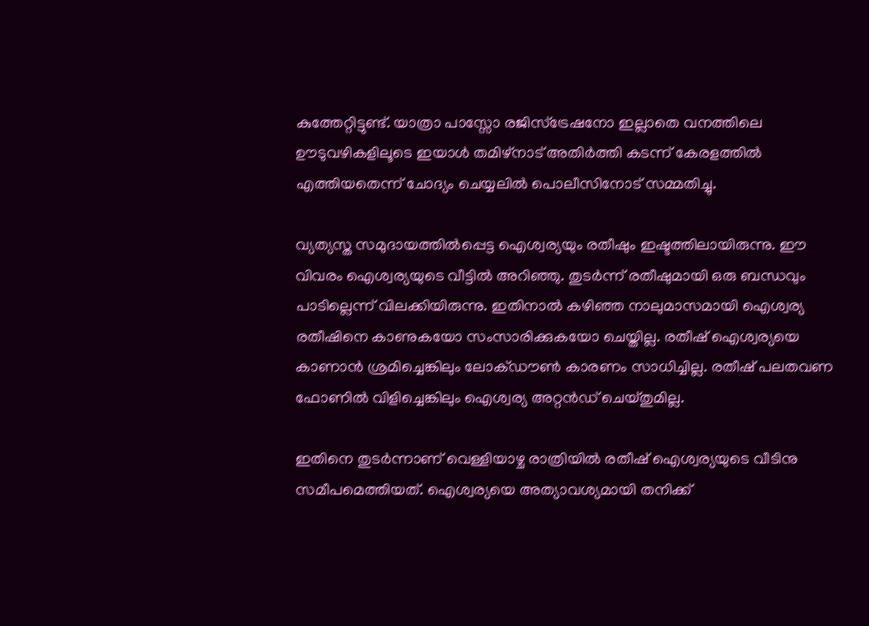കുത്തേറ്റിട്ടുണ്ട്. യാത്രാ പാസ്സോ രജിസ്‌ട്രേഷനോ ഇല്ലാതെ വനത്തിലെ ഊടുവഴികളിലൂടെ ഇയാള്‍ തമിഴ്‌നാട് അതിര്‍ത്തി കടന്ന് കേരളത്തില്‍ എത്തിയതെന്ന് ചോദ്യം ചെയ്യലില്‍ പൊലീസിനോട് സമ്മതിച്ചു.

വ്യത്യസ്ത സമുദായത്തില്‍പ്പെട്ട ഐശ്വര്യയും രതീഷും ഇഷ്ടത്തിലായിരുന്നു. ഈ വിവരം ഐശ്വര്യയുടെ വീട്ടില്‍ അറിഞ്ഞു. തുടര്‍ന്ന് രതീഷുമായി ഒരു ബന്ധവും പാടില്ലെന്ന് വിലക്കിയിരുന്നു. ഇതിനാല്‍ കഴിഞ്ഞ നാലുമാസമായി ഐശ്വര്യ രതീഷിനെ കാണുകയോ സംസാരിക്കുകയോ ചെയ്തില്ല. രതീഷ് ഐശ്വര്യയെ കാണാന്‍ ശ്രമിച്ചെങ്കിലും ലോക്ഡൗണ്‍ കാരണം സാധിച്ചില്ല. രതീഷ് പലതവണ ഫോണില്‍ വിളിച്ചെങ്കിലും ഐശ്വര്യ അറ്റന്‍ഡ് ചെയ്തുമില്ല.

ഇതിനെ തുടര്‍ന്നാണ് വെള്ളിയാഴ്ച രാത്രിയില്‍ രതീഷ് ഐശ്വര്യയുടെ വീടിനു സമീപമെത്തിയത്. ഐശ്വര്യയെ അത്യാവശ്യമായി തനിക്ക്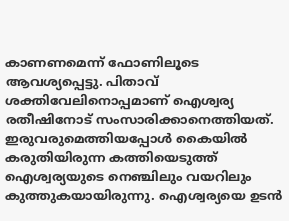കാണണമെന്ന് ഫോണിലൂടെ ആവശ്യപ്പെട്ടു. പിതാവ് ശക്തിവേലിനൊപ്പമാണ് ഐശ്വര്യ രതീഷിനോട് സംസാരിക്കാനെത്തിയത്. ഇരുവരുമെത്തിയപ്പോള്‍ കൈയില്‍ കരുതിയിരുന്ന കത്തിയെടുത്ത് ഐശ്വര്യയുടെ നെഞ്ചിലും വയറിലും കുത്തുകയായിരുന്നു. ഐശ്വര്യയെ ഉടന്‍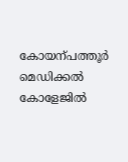കോയന്പത്തൂര്‍ മെഡിക്കല്‍ കോളേജില്‍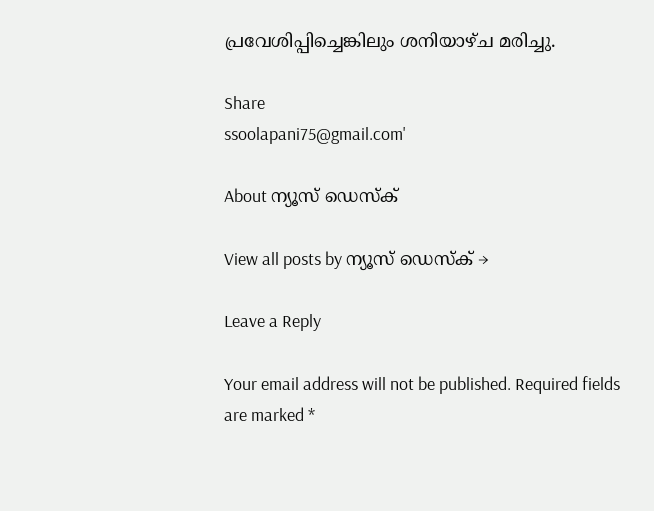പ്രവേശിപ്പിച്ചെങ്കിലും ശനിയാഴ്ച മരിച്ചു.

Share
ssoolapani75@gmail.com'

About ന്യൂസ് ഡെസ്ക്

View all posts by ന്യൂസ് ഡെസ്ക് →

Leave a Reply

Your email address will not be published. Required fields are marked *